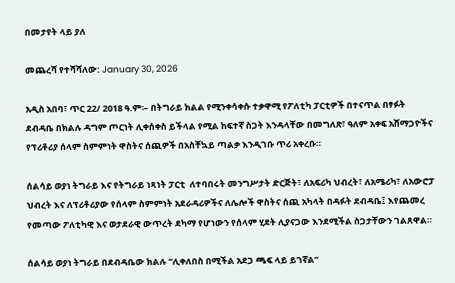በመታየት ላይ ያለ

መጨረሻ የተሻሻለው: January 30, 2026

አዲስ አበባ፣ ጥር 22/ 2018 ዓ.ም፡– በትግራይ ክልል የሚንቀሳቀሱ ተቃዋሚ የፖለቲካ ፓርቲዎች በተናጥል በፃፉት ደብዳቤ በክልሉ ዳግም ጦርነት ሊቀሰቀስ ይችላል የሚል ከፍተኛ ስጋት እንዳላቸው በመግለጽ፣ ዓለም አቀፍ አሸማጋዮችና የፕሪቶሪያ ሰላም ስምምነት ዋስትና ሰጪዎች በአስቸኳይ ጣልቃ እንዲገቡ ጥሪ አቀረቡ።

ሰልሳይ ወያነ ትግራይ እና የትግራይ ነጻነት ፓርቲ  ለተባበሩት መንግሥታት ድርጅት፣ ለአፍሪካ ህብረት፣ ለአሜሪካ፣ ለአውሮፓ ህብረት እና ለፕሪቶሪያው የሰላም ስምምነት አደራዳሪዎችና ለሌሎች ዋስትና ሰጪ አካላት በዳፉት ደብዳቤ፤ እየጨመረ የመጣው ፖለቲካዊ እና ወታደራዊ ውጥረት ደካማ የሆነውን የሰላም ሂደት ሊያናጋው እንደሚችል ስጋታቸውን ገልጸዋል።

ሰልሳይ ወያነ ትግራይ በደብዳቤው ክልሉ “ሊቀለበስ በሚችል አደጋ ጫፍ ላይ ይገኛል”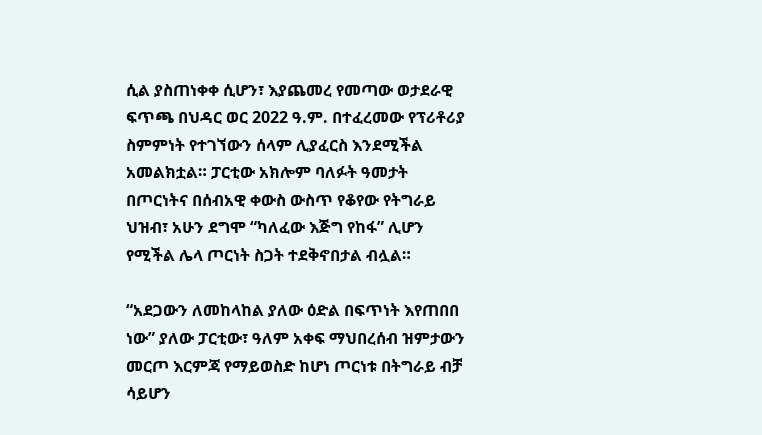ሲል ያስጠነቀቀ ሲሆን፣ እያጨመረ የመጣው ወታደራዊ ፍጥጫ በህዳር ወር 2022 ዓ.ም. በተፈረመው የፕሪቶሪያ ስምምነት የተገኘውን ሰላም ሊያፈርስ እንደሚችል አመልክቷል። ፓርቲው አክሎም ባለፉት ዓመታት በጦርነትና በሰብአዊ ቀውስ ውስጥ የቆየው የትግራይ ህዝብ፣ አሁን ደግሞ “ካለፈው እጅግ የከፋ” ሊሆን የሚችል ሌላ ጦርነት ስጋት ተደቅኖበታል ብሏል።

“አደጋውን ለመከላከል ያለው ዕድል በፍጥነት እየጠበበ ነው” ያለው ፓርቲው፣ ዓለም አቀፍ ማህበረሰብ ዝምታውን መርጦ እርምጃ የማይወስድ ከሆነ ጦርነቱ በትግራይ ብቻ ሳይሆን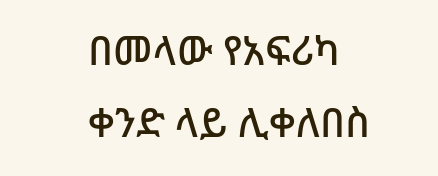በመላው የአፍሪካ ቀንድ ላይ ሊቀለበስ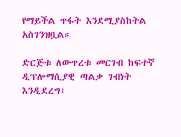የማይችል ጥፋት እንደሚያስከትል አስገንዝቧል።

ድርጅቱ ለውጥረቱ መርገብ ከፍተኛ ዲፕሎማሲያዊ ጣልቃ ገብነት እንዲደረግ፣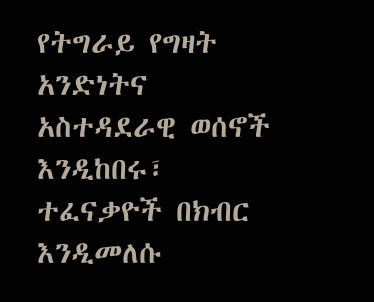የትግራይ የግዛት አንድነትና አስተዳደራዊ ወሰኖች እንዲከበሩ፣ ተፈናቃዮች በክብር እንዲመለሱ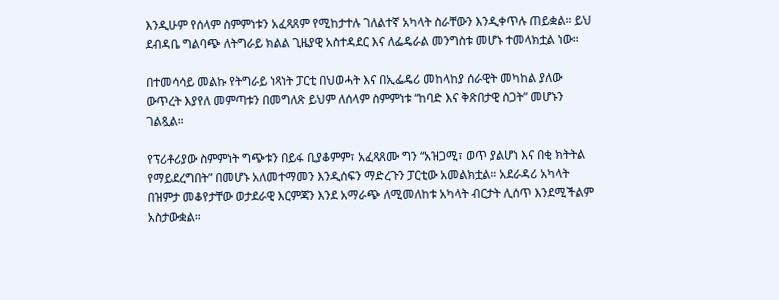እንዲሁም የሰላም ስምምነቱን አፈጻጸም የሚከታተሉ ገለልተኛ አካላት ስራቸውን እንዲቀጥሉ ጠይቋል። ይህ ደብዳቤ ግልባጭ ለትግራይ ክልል ጊዜያዊ አስተዳደር እና ለፌዴራል መንግስቱ መሆኑ ተመላክቷል ነው።

በተመሳሳይ መልኩ የትግራይ ነጻነት ፓርቲ በህወሓት እና በኢፌዴሪ መከላከያ ሰራዊት መካከል ያለው ውጥረት እያየለ መምጣቱን በመግለጽ ይህም ለሰላም ስምምነቱ “ከባድ እና ቅጽበታዊ ስጋት” መሆኑን ገልጿል።

የፕሪቶሪያው ስምምነት ግጭቱን በይፋ ቢያቆምም፣ አፈጻጸሙ ግን “አዝጋሚ፣ ወጥ ያልሆነ እና በቂ ክትትል የማይደረግበት” በመሆኑ አለመተማመን እንዲሰፍን ማድረጉን ፓርቲው አመልክቷል። አደራዳሪ አካላት በዝምታ መቆየታቸው ወታደራዊ እርምጃን እንደ አማራጭ ለሚመለከቱ አካላት ብርታት ሊሰጥ እንደሚችልም አስታውቋል።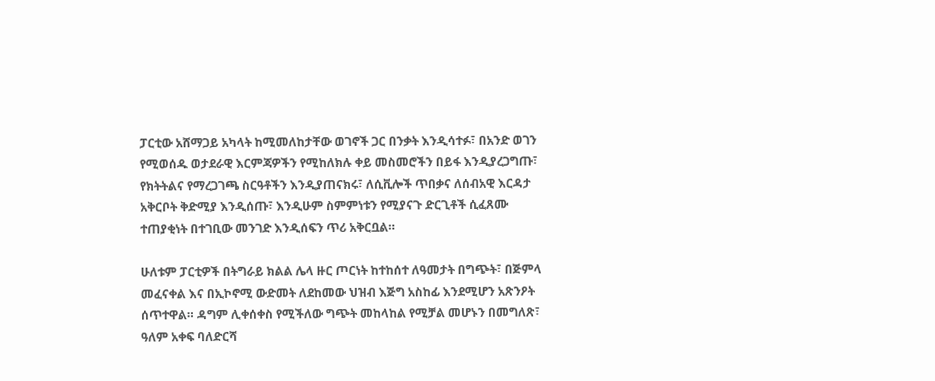ፓርቲው አሸማጋይ አካላት ከሚመለከታቸው ወገኖች ጋር በንቃት እንዲሳተፉ፣ በአንድ ወገን የሚወሰዱ ወታደራዊ እርምጃዎችን የሚከለክሉ ቀይ መስመሮችን በይፋ እንዲያረጋግጡ፣ የክትትልና የማረጋገጫ ስርዓቶችን እንዲያጠናክሩ፣ ለሲቪሎች ጥበቃና ለሰብአዊ እርዳታ አቅርቦት ቅድሚያ እንዲሰጡ፣ እንዲሁም ስምምነቱን የሚያናጉ ድርጊቶች ሲፈጸሙ ተጠያቂነት በተገቢው መንገድ እንዲሰፍን ጥሪ አቅርቧል።

ሁለቱም ፓርቲዎች በትግራይ ክልል ሌላ ዙር ጦርነት ከተከሰተ ለዓመታት በግጭት፣ በጅምላ መፈናቀል እና በኢኮኖሚ ውድመት ለደከመው ህዝብ እጅግ አስከፊ እንደሚሆን አጽንዖት ሰጥተዋል። ዳግም ሊቀሰቀስ የሚችለው ግጭት መከላከል የሚቻል መሆኑን በመግለጽ፣ ዓለም አቀፍ ባለድርሻ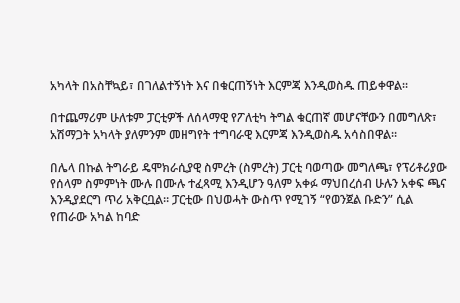አካላት በአስቸኳይ፣ በገለልተኝነት እና በቁርጠኝነት እርምጃ እንዲወስዱ ጠይቀዋል።

በተጨማሪም ሁለቱም ፓርቲዎች ለሰላማዊ የፖለቲካ ትግል ቁርጠኛ መሆናቸውን በመግለጽ፣ አሽማጋት አካላት ያለምንም መዘግየት ተግባራዊ እርምጃ እንዲወስዱ አሳስበዋል።

በሌላ በኩል ትግራይ ዴሞክራሲያዊ ስምረት (ስምረት) ፓርቲ ባወጣው መግለጫ፣ የፕሪቶሪያው የሰላም ስምምነት ሙሉ በሙሉ ተፈጻሚ እንዲሆን ዓለም አቀፉ ማህበረሰብ ሁሉን አቀፍ ጫና እንዲያደርግ ጥሪ አቅርቧል። ፓርቲው በህወሓት ውስጥ የሚገኝ “የወንጀል ቡድን” ሲል የጠራው አካል ከባድ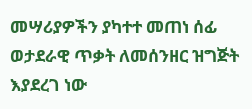መሣሪያዎችን ያካተተ መጠነ ሰፊ ወታደራዊ ጥቃት ለመሰንዘር ዝግጅት እያደረገ ነው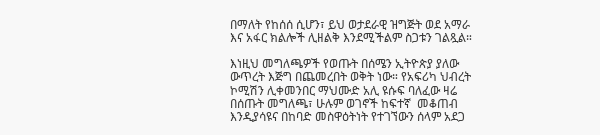በማለት የከሰሰ ሲሆን፣ ይህ ወታደራዊ ዝግጅት ወደ አማራ እና አፋር ክልሎች ሊዘልቅ እንደሚችልም ስጋቱን ገልጿል።

እነዚህ መግለጫዎች የወጡት በሰሜን ኢትዮጵያ ያለው ውጥረት እጅግ በጨመረበት ወቅት ነው። የአፍሪካ ህብረት ኮሚሽን ሊቀመንበር ማህሙድ አሊ ዩሱፍ ባለፈው ዛሬ በሰጡት መግለጫ፣ ሁሉም ወገኖች ከፍተኛ  መቆጠብ እንዲያሳዩና በከባድ መስዋዕትነት የተገኘውን ሰላም አደጋ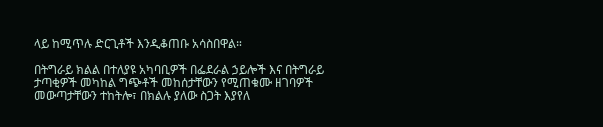ላይ ከሚጥሉ ድርጊቶች እንዲቆጠቡ አሳስበዋል።

በትግራይ ክልል በተለያዩ አካባቢዎች በፌደራል ኃይሎች እና በትግራይ ታጣቂዎች መካከል ግጭቶች መከሰታቸውን የሚጠቁሙ ዘገባዎች መውጣታቸውን ተከትሎ፣ በክልሉ ያለው ስጋት እያየለ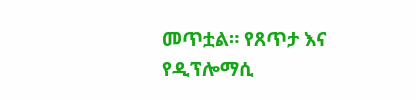መጥቷል። የጸጥታ እና የዲፕሎማሲ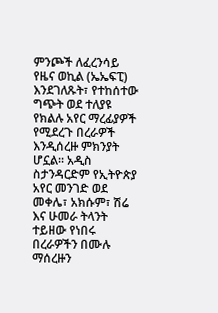ምንጮች ለፈረንሳይ የዜና ወኪል (ኤኤፍፒ) እንደገለጹት፣ የተከሰተው ግጭት ወደ ተለያዩ የክልሉ አየር ማረፊያዎች የሚደረጉ በረራዎች እንዲሰረዙ ምክንያት ሆኗል። አዲስ ስታንዳርድም የኢትዮጵያ አየር መንገድ ወደ መቀሌ፣ አክሱም፣ ሽሬ እና ሁመራ ትላንት ተይዘው የነበሩ በረራዎችን በሙሉ ማሰረዙን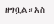ዘግቧል።አስ